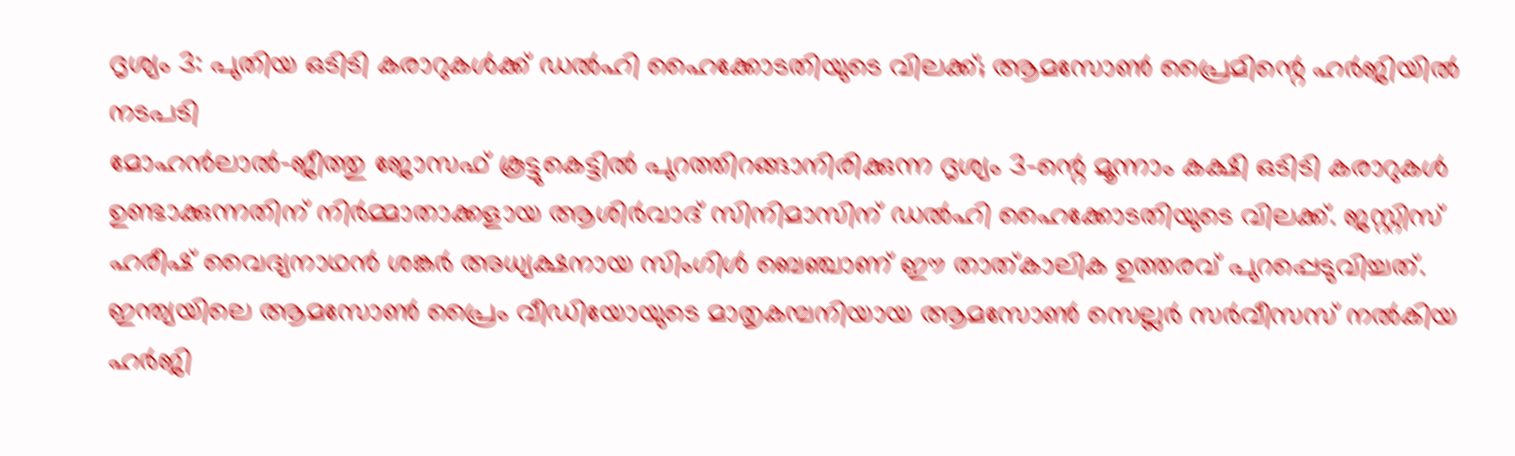ദൃശ്യം 3: പുതിയ ഒടിടി കരാറുകൾക്ക് ഡൽഹി ഹൈക്കോടതിയുടെ വിലക്ക്; ആമസോൺ പ്രൈമിന്റെ ഹർജിയിൽ നടപടി
മോഹൻലാൽ-ജീത്തു ജോസഫ് കൂട്ടുകെട്ടിൽ പുറത്തിറങ്ങാനിരിക്കുന്ന ദൃശ്യം 3-ന്റെ മൂന്നാം കക്ഷി ഒടിടി കരാറുകൾ ഉണ്ടാക്കുന്നതിന് നിർമ്മാതാക്കളായ ആശിർവാദ് സിനിമാസിന് ഡൽഹി ഹൈക്കോടതിയുടെ വിലക്ക്. ജസ്റ്റിസ് ഹരീഷ് വൈദ്യനാഥൻ ശങ്കർ അധ്യക്ഷനായ സിംഗിൾ ബെഞ്ചാണ് ഈ താത്കാലിക ഉത്തരവ് പുറപ്പെടുവിച്ചത്. ഇന്ത്യയിലെ ആമസോൺ പ്രൈം വീഡിയോയുടെ മാതൃകമ്പനിയായ ആമസോൺ സെല്ലർ സർവീസസ് നൽകിയ ഹർജി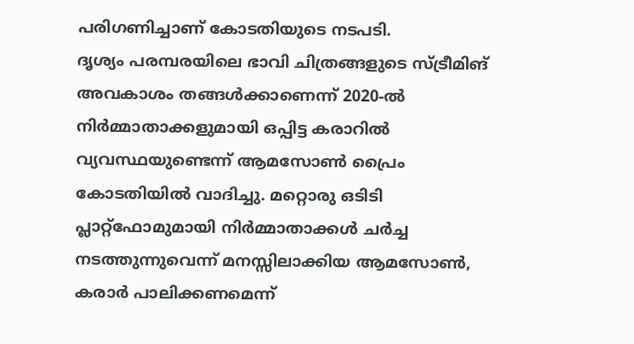പരിഗണിച്ചാണ് കോടതിയുടെ നടപടി.
ദൃശ്യം പരമ്പരയിലെ ഭാവി ചിത്രങ്ങളുടെ സ്ട്രീമിങ് അവകാശം തങ്ങൾക്കാണെന്ന് 2020-ൽ നിർമ്മാതാക്കളുമായി ഒപ്പിട്ട കരാറിൽ വ്യവസ്ഥയുണ്ടെന്ന് ആമസോൺ പ്രൈം കോടതിയിൽ വാദിച്ചു. മറ്റൊരു ഒടിടി പ്ലാറ്റ്ഫോമുമായി നിർമ്മാതാക്കൾ ചർച്ച നടത്തുന്നുവെന്ന് മനസ്സിലാക്കിയ ആമസോൺ, കരാർ പാലിക്കണമെന്ന്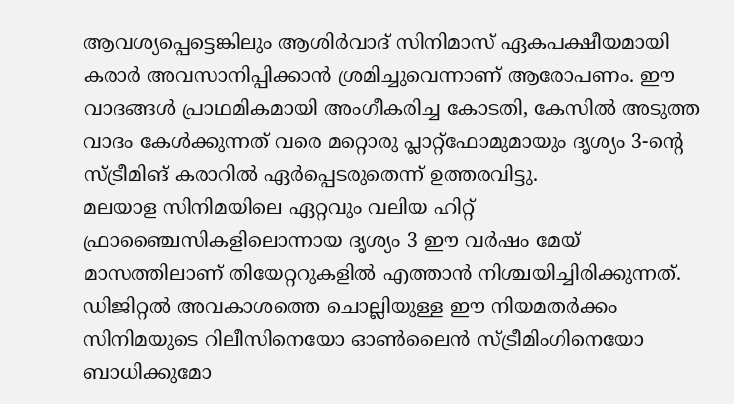ആവശ്യപ്പെട്ടെങ്കിലും ആശിർവാദ് സിനിമാസ് ഏകപക്ഷീയമായി കരാർ അവസാനിപ്പിക്കാൻ ശ്രമിച്ചുവെന്നാണ് ആരോപണം. ഈ വാദങ്ങൾ പ്രാഥമികമായി അംഗീകരിച്ച കോടതി, കേസിൽ അടുത്ത വാദം കേൾക്കുന്നത് വരെ മറ്റൊരു പ്ലാറ്റ്ഫോമുമായും ദൃശ്യം 3-ന്റെ സ്ട്രീമിങ് കരാറിൽ ഏർപ്പെടരുതെന്ന് ഉത്തരവിട്ടു.
മലയാള സിനിമയിലെ ഏറ്റവും വലിയ ഹിറ്റ് ഫ്രാഞ്ചൈസികളിലൊന്നായ ദൃശ്യം 3 ഈ വർഷം മേയ് മാസത്തിലാണ് തിയേറ്ററുകളിൽ എത്താൻ നിശ്ചയിച്ചിരിക്കുന്നത്. ഡിജിറ്റൽ അവകാശത്തെ ചൊല്ലിയുള്ള ഈ നിയമതർക്കം സിനിമയുടെ റിലീസിനെയോ ഓൺലൈൻ സ്ട്രീമിംഗിനെയോ ബാധിക്കുമോ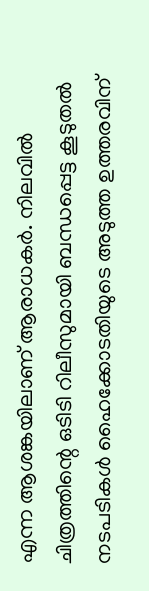എന്ന ആശങ്കയിലാണ് ആരാധകർ. നിലവിൽ ചിത്രത്തിന്റെ ഒടിടി റിലീസുമായി ബന്ധപ്പെട്ട കൂടുതൽ നടപടികൾ ഹൈക്കോടതിയുടെ അടുത്ത ഉത്തരവിന്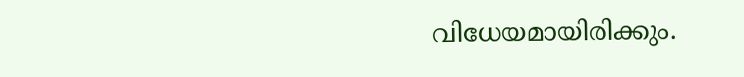വിധേയമായിരിക്കും.